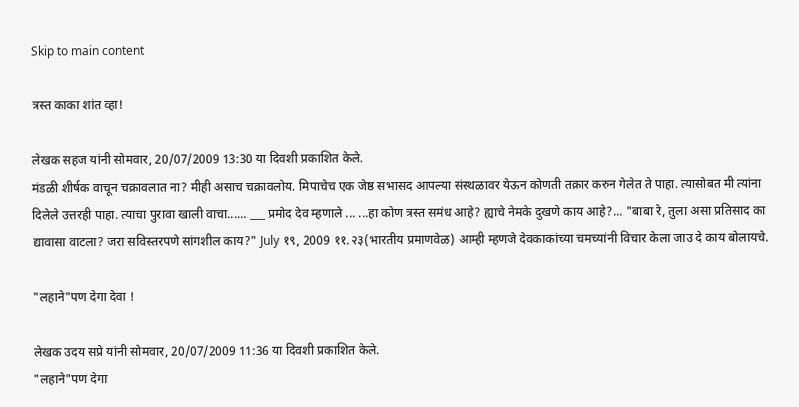Skip to main content

त्रस्त काका शांत व्हा!

लेखक सहज यांनी सोमवार, 20/07/2009 13:30 या दिवशी प्रकाशित केले.
मंडळी शीर्षक वाचून चक्रावलात ना? मीही असाच चक्रावलोय. मिपाचेच एक जेष्ठ सभासद आपल्या संस्थळावर येऊन कोणती तक्रार करुन गेलेत ते पाहा. त्यासोबत मी त्यांना दिलेले उत्तरही पाहा. त्याचा पुरावा खाली वाचा...... ___ प्रमोद देव म्हणाले ... ...हा कोण त्रस्त समंध आहे? ह्याचे नेमके दुखणे काय आहे?... "बाबा रे, तुला असा प्रतिसाद का द्यावासा वाटला? जरा सविस्तरपणे सांगशील काय?" July १९, 2009 ११.२३(भारतीय प्रमाणवेळ) आम्ही म्हणजे देवकाकांच्या चमच्यांनी विचार केला जाउ दे काय बोलायचे.

"लहाने"पण देगा देवा !

लेखक उदय सप्रे यांनी सोमवार, 20/07/2009 11:36 या दिवशी प्रकाशित केले.
"लहाने"पण देगा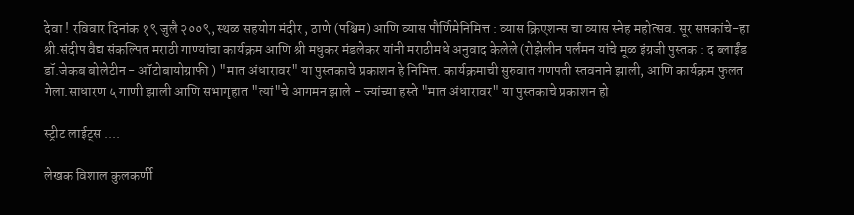देवा ! रविवार दिनांक १९ जुलै २००९, स्थळ सहयोग मंदीर , ठाणे (पश्चिम) आणि व्यास पौर्णिमेनिमित्त : व्यास क्रिएशन्स चा व्यास स्नेह महोत्सव. सूर सप्तकांचे-हा श्री.संदीप वैद्य संकल्पित मराठी गाण्यांचा कार्यक्रम आणि श्री मधुकर मंडलेकर यांनी मराठीमधे अनुवाद केलेले (रोझेलीन पर्लमन यांचे मूळ इंग्रजी पुस्तक : द ब्लाईंड डॉ.जेकब बोलेटीन - ऑटोबायोग्राफी ) "मात अंधारावर" या पुस्तकाचे प्रकाशन हे निमित्त. कार्यक्रमाची सुरुवात गणपती स्तवनाने झाली, आणि कार्यक्रम फुलत गेला.साधारण ५ गाणी झाली आणि सभागृहात "त्यां"चे आगमन झाले - ज्यांच्या हस्ते "मात अंधारावर" या पुस्तकाचे प्रकाशन हो

स्ट्रीट लाईट्स ....

लेखक विशाल कुलकर्णी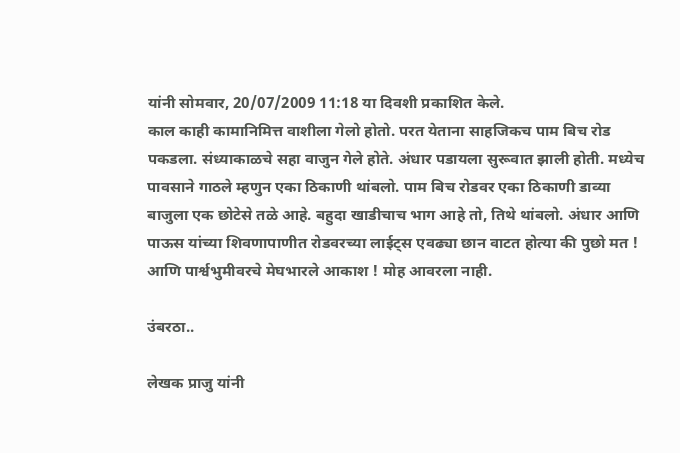यांनी सोमवार, 20/07/2009 11:18 या दिवशी प्रकाशित केले.
काल काही कामानिमित्त वाशीला गेलो होतो. परत येताना साहजिकच पाम बिच रोड पकडला. संध्याकाळचे सहा वाजुन गेले होते. अंधार पडायला सुरूवात झाली होती. मध्येच पावसाने गाठले म्हणुन एका ठिकाणी थांबलो. पाम बिच रोडवर एका ठिकाणी डाव्या बाजुला एक छोटेसे तळे आहे. बहुदा खाडीचाच भाग आहे तो, तिथे थांबलो. अंधार आणि पाऊस यांच्या शिवणापाणीत रोडवरच्या लाईट्स एवढ्या छान वाटत होत्या की पुछो मत ! आणि पार्श्वभुमीवरचे मेघभारले आकाश ! मोह आवरला नाही.

उंबरठा..

लेखक प्राजु यांनी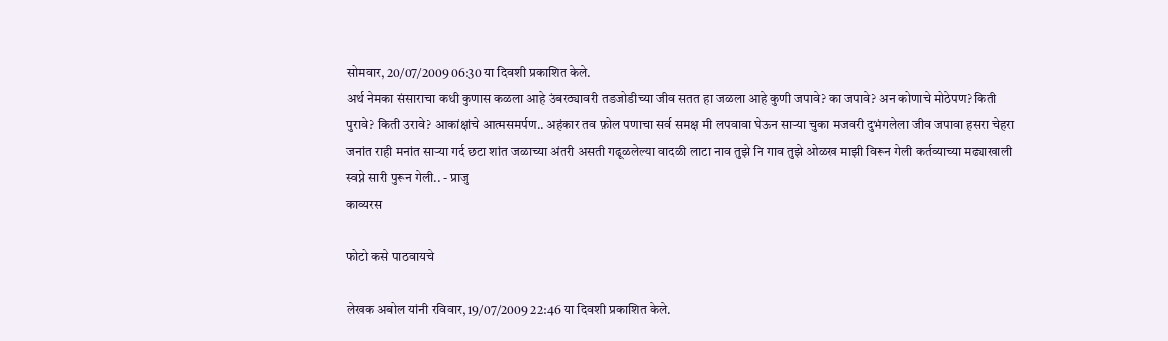सोमवार, 20/07/2009 06:30 या दिवशी प्रकाशित केले.
अर्थ नेमका संसाराचा कधी कुणास कळला आहे उंबरठ्यावरी तडजोडीच्या जीव सतत हा जळला आहे कुणी जपावे? का जपावे? अन कोणाचे मोठेपण? किती पुरावे? किती उरावे? आकांक्षांचे आत्मसमर्पण.. अहंकार तव फ़ोल पणाचा सर्व समक्ष मी लपवावा घेऊन सार्‍या चुका मजवरी दुभंगलेला जीव जपावा हसरा चेहरा जनांत राही मनांत सार्‍या गर्द छटा शांत जळाच्या अंतरी असती गढूळलेल्या वादळी लाटा नाव तुझे नि गाव तुझे ओळख माझी विरून गेली कर्तव्याच्या मढ्याखाली स्वप्ने सारी पुरून गेली.. - प्राजु
काव्यरस

फोटो कसे पाठवायचे

लेखक अबोल यांनी रविवार, 19/07/2009 22:46 या दिवशी प्रकाशित केले.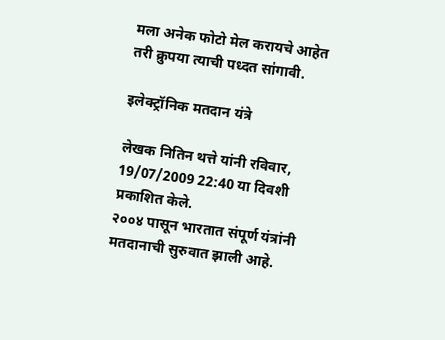मला अनेक फोटो मेल करायचे आहेत तरी क्रुपया त्याची पध्दत सा॑गावी.

इलेक्ट्रॉनिक मतदान यंत्रे

लेखक नितिन थत्ते यांनी रविवार, 19/07/2009 22:40 या दिवशी प्रकाशित केले.
२००४ पासून भारतात संपूर्ण यंत्रांनी मतदानाची सुरुवात झाली आहे.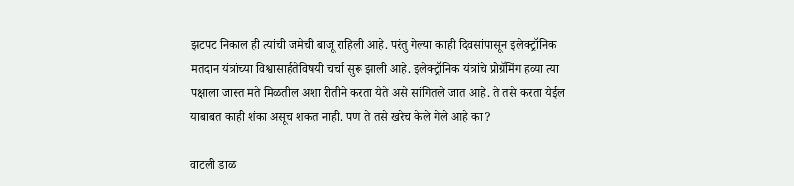झटपट निकाल ही त्यांची जमेची बाजू राहिली आहे. परंतु गेल्या काही दिवसांपासून इलेक्ट्रॉनिक मतदान यंत्रांच्या विश्वासार्हतेविषयी चर्चा सुरू झाली आहे. इलेक्ट्रॉनिक यंत्रांचे प्रोग्रॅमिंग हव्या त्या पक्षाला जास्त मते मिळतील अशा रीतीने करता येते असे सांगितले जात आहे. ते तसे करता येईल याबाबत काही शंका असूच शकत नाही. पण ते तसे खरेच केले गेले आहे का?

वाटली डाळ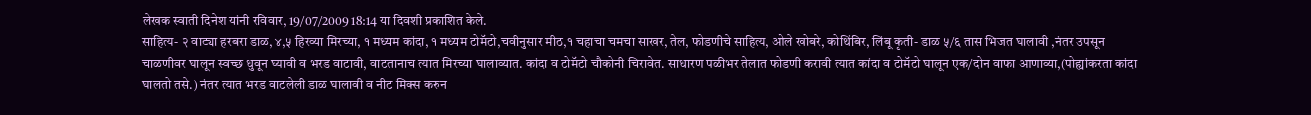लेखक स्वाती दिनेश यांनी रविवार, 19/07/2009 18:14 या दिवशी प्रकाशित केले.
साहित्य- २ वाट्या हरबरा डाळ, ४,५ हिरव्या मिरच्या, १ मध्यम कांदा, १ मध्यम टोमॅटो,चवीनुसार मीठ,१ चहाचा चमचा साखर, तेल, फोडणीचे साहित्य, ओले खोबरे, कोथिंबिर, लिंबू कृती- डाळ ५/६ तास भिजत घालावी ,नंतर उपसून चाळणीवर घालून स्वच्छ धुवून घ्यावी व भरड वाटावी, वाटतानाच त्यात मिरच्या घालाव्यात. कांदा व टोमॅटो चौकोनी चिरावेत. साधारण पळीभर तेलात फोडणी करावी त्यात कांदा व टोमॅटो घालून एक/दोन वाफा आणाव्या,(पोह्यांकरता कांदा घालतो तसे.) नंतर त्यात भरड वाटलेली डाळ घालावी व नीट मिक्स करुन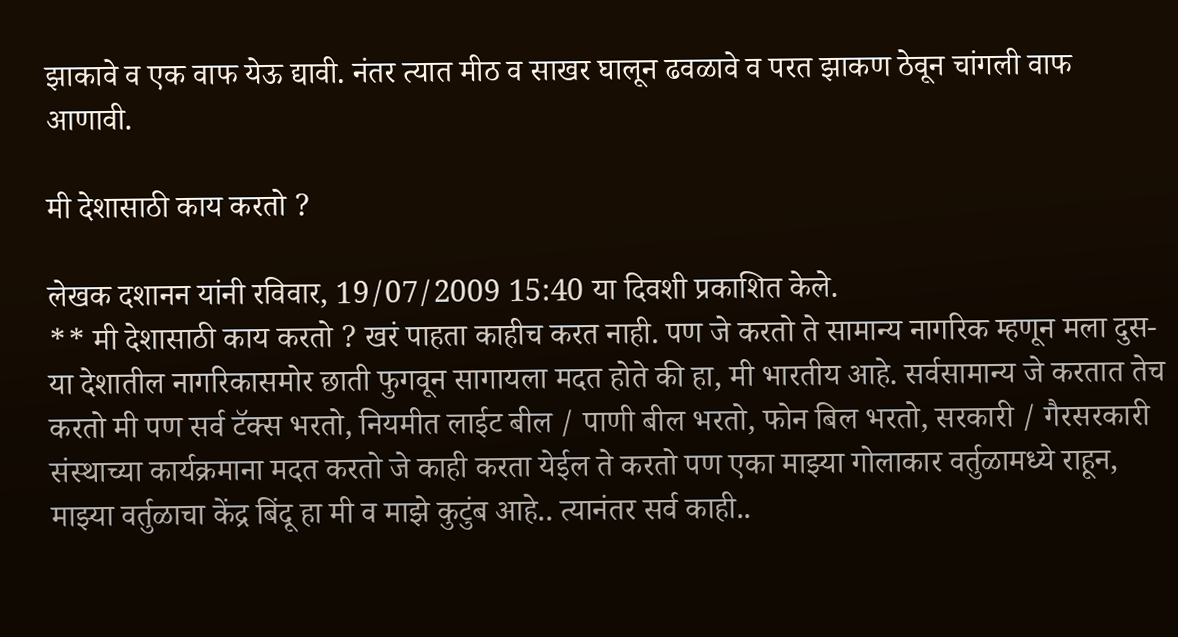झाकावे व एक वाफ येऊ द्यावी. नंतर त्यात मीठ व साखर घालून ढवळावे व परत झाकण ठेवून चांगली वाफ आणावी.

मी देशासाठी काय करतो ?

लेखक दशानन यांनी रविवार, 19/07/2009 15:40 या दिवशी प्रकाशित केले.
** मी देशासाठी काय करतो ? खरं पाहता काहीच करत नाही. पण जे करतो ते सामान्य नागरिक म्हणून मला दुस-या देशातील नागरिकासमोर छाती फुगवून सागायला मदत होते की हा, मी भारतीय आहे. सर्वसामान्य जे करतात तेच करतो मी पण सर्व टॅक्स भरतो, नियमीत लाईट बील / पाणी बील भरतो, फोन बिल भरतो, सरकारी / गैरसरकारी संस्थाच्या कार्यक्रमाना मदत करतो जे काही करता येईल ते करतो पण एका माझ्या गोलाकार वर्तुळामध्ये राहून, माझ्या वर्तुळाचा केंद्र बिंदू हा मी व माझे कुटुंब आहे.. त्यानंतर सर्व काही..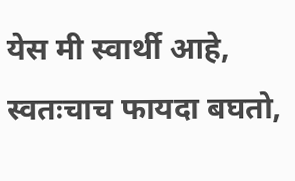येस मी स्वार्थी आहे, स्वतःचाच फायदा बघतो,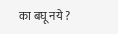का बघू नये ?